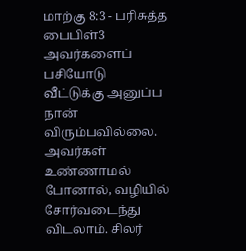மாற்கு 8:3 - பரிசுத்த பைபிள்3 அவர்களைப் பசியோடு வீட்டுக்கு அனுப்ப நான் விரும்பவில்லை. அவர்கள் உண்ணாமல் போனால், வழியில் சோர்வடைந்து விடலாம். சிலர்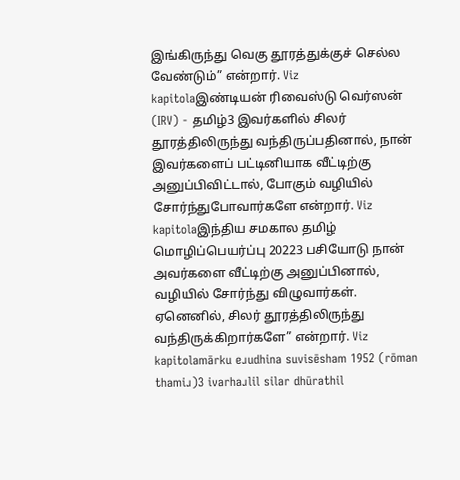இங்கிருந்து வெகு தூரத்துக்குச் செல்ல வேண்டும்” என்றார். Viz kapitolaஇண்டியன் ரிவைஸ்டு வெர்ஸன் (IRV) - தமிழ்3 இவர்களில் சிலர் தூரத்திலிருந்து வந்திருப்பதினால், நான் இவர்களைப் பட்டினியாக வீட்டிற்கு அனுப்பிவிட்டால், போகும் வழியில் சோர்ந்துபோவார்களே என்றார். Viz kapitolaஇந்திய சமகால தமிழ் மொழிப்பெயர்ப்பு 20223 பசியோடு நான் அவர்களை வீட்டிற்கு அனுப்பினால், வழியில் சோர்ந்து விழுவார்கள். ஏனெனில், சிலர் தூரத்திலிருந்து வந்திருக்கிறார்களே” என்றார். Viz kapitolamārku eɹudhina suvisēsham 1952 (rōman thamiɹ)3 ivarhaɹlil silar dhūrathil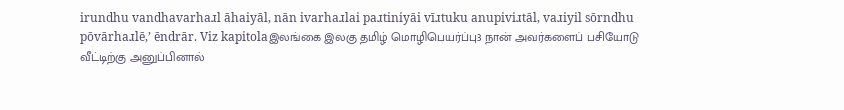irundhu vandhavarhaɹl āhaiyāl, nān ivarhaɹlai paɹtiniyāi vīɹtuku anupiviɹtāl, vaɹiyil sōrndhu pōvārhaɹlē,’ ēndrār. Viz kapitolaஇலங்கை இலகு தமிழ் மொழிபெயர்ப்பு3 நான் அவர்களைப் பசியோடு வீட்டிற்கு அனுப்பினால்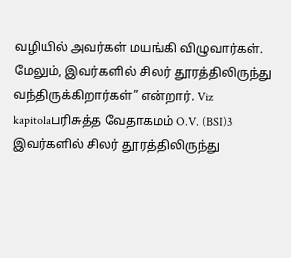வழியில் அவர்கள் மயங்கி விழுவார்கள். மேலும், இவர்களில் சிலர் தூரத்திலிருந்து வந்திருக்கிறார்கள்” என்றார். Viz kapitolaபரிசுத்த வேதாகமம் O.V. (BSI)3 இவர்களில் சிலர் தூரத்திலிருந்து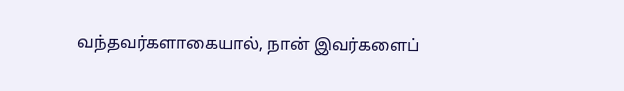வந்தவர்களாகையால், நான் இவர்களைப்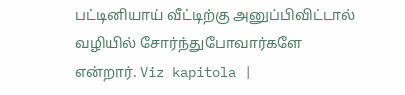பட்டினியாய் வீட்டிற்கு அனுப்பிவிட்டால் வழியில் சோர்ந்துபோவார்களே என்றார். Viz kapitola |